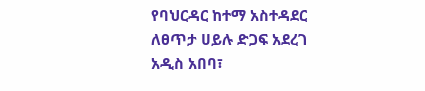የባህርዳር ከተማ አስተዳደር ለፀጥታ ሀይሉ ድጋፍ አደረገ
አዲስ አበባ፣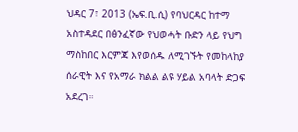ህዳር 7፣ 2013 (ኤፍ.ቢ.ሲ) የባህርዳር ከተማ አስተዳደር በፅንፈኛው የህወሓት ቡድን ላይ የህግ ማስከበር እርምጃ እየወሰዱ ለሚገኙት የመከላከያ ሰራዊት እና የአማራ ክልል ልዩ ሃይል አባላት ድጋፍ አደረገ።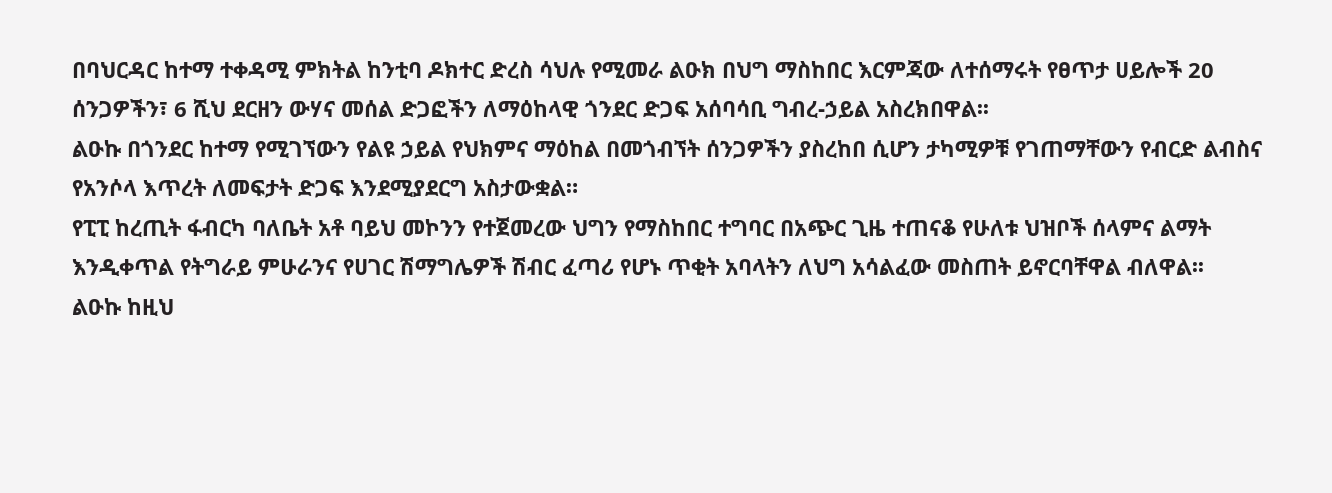በባህርዳር ከተማ ተቀዳሚ ምክትል ከንቲባ ዶክተር ድረስ ሳህሉ የሚመራ ልዑክ በህግ ማስከበር እርምጃው ለተሰማሩት የፀጥታ ሀይሎች 20 ሰንጋዎችን፣ 6 ሺህ ደርዘን ውሃና መሰል ድጋፎችን ለማዕከላዊ ጎንደር ድጋፍ አሰባሳቢ ግብረ-ኃይል አስረክበዋል፡፡
ልዑኩ በጎንደር ከተማ የሚገኘውን የልዩ ኃይል የህክምና ማዕከል በመጎብኘት ሰንጋዎችን ያስረከበ ሲሆን ታካሚዎቹ የገጠማቸውን የብርድ ልብስና የአንሶላ እጥረት ለመፍታት ድጋፍ እንደሚያደርግ አስታውቋል።
የፒፒ ከረጢት ፋብርካ ባለቤት አቶ ባይህ መኮንን የተጀመረው ህግን የማስከበር ተግባር በአጭር ጊዜ ተጠናቆ የሁለቱ ህዝቦች ሰላምና ልማት እንዲቀጥል የትግራይ ምሁራንና የሀገር ሽማግሌዎች ሽብር ፈጣሪ የሆኑ ጥቂት አባላትን ለህግ አሳልፈው መስጠት ይኖርባቸዋል ብለዋል፡፡
ልዑኩ ከዚህ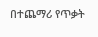በተጨማሪ የጥቃት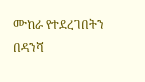ሙከራ የተደረገበትን በዳንሻ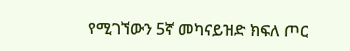የሚገኘውን 5ኛ መካናይዝድ ክፍለ ጦር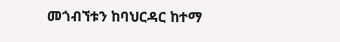መጎብኘቱን ከባህርዳር ከተማ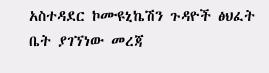አስተዳደር ኮሙዩኒኬሽን ጉዳዮች ፅህፈት ቤት ያገኘነው መረጃ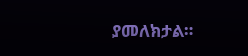ያመለክታል።